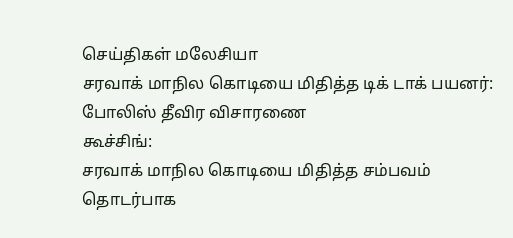செய்திகள் மலேசியா
சரவாக் மாநில கொடியை மிதித்த டிக் டாக் பயனர்: போலிஸ் தீவிர விசாரணை
கூச்சிங்:
சரவாக் மாநில கொடியை மிதித்த சம்பவம் தொடர்பாக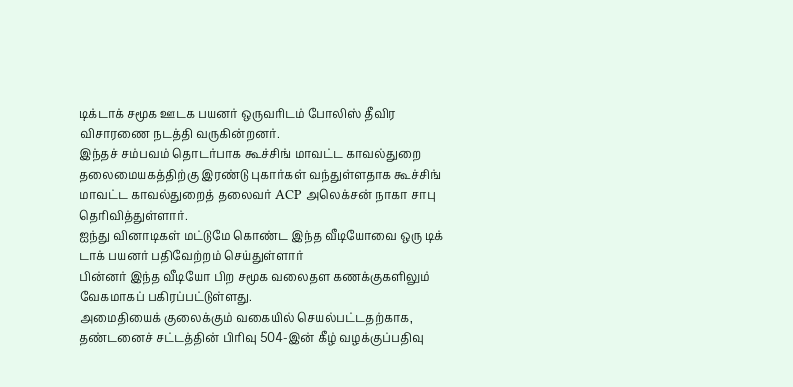டிக்டாக் சமூக ஊடக பயனர் ஒருவரிடம் போலிஸ் தீவிர விசாரணை நடத்தி வருகின்றனர்.
இந்தச் சம்பவம் தொடர்பாக கூச்சிங் மாவட்ட காவல்துறை தலைமையகத்திற்கு இரண்டு புகார்கள் வந்துள்ளதாக கூச்சிங் மாவட்ட காவல்துறைத் தலைவர் ACP அலெக்சன் நாகா சாபு தெரிவித்துள்ளார்.
ஐந்து வினாடிகள் மட்டுமே கொண்ட இந்த வீடியோவை ஒரு டிக் டாக் பயனர் பதிவேற்றம் செய்துள்ளார்
பின்னர் இந்த வீடியோ பிற சமூக வலைதள கணக்குகளிலும் வேகமாகப் பகிரப்பட்டுள்ளது.
அமைதியைக் குலைக்கும் வகையில் செயல்பட்டதற்காக, தண்டனைச் சட்டத்தின் பிரிவு 504-இன் கீழ் வழக்குப்பதிவு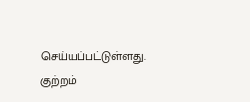செய்யப்பட்டுள்ளது.
குற்றம்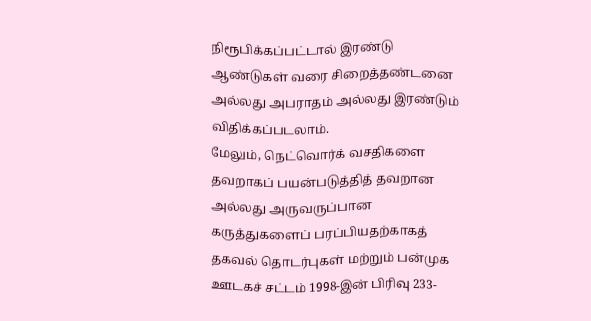நிரூபிக்கப்பட்டால் இரண்டு ஆண்டுகள் வரை சிறைத்தண்டனை அல்லது அபராதம் அல்லது இரண்டும் விதிக்கப்படலாம்.
மேலும், நெட்வொர்க் வசதிகளை தவறாகப் பயன்படுத்தித் தவறான அல்லது அருவருப்பான கருத்துகளைப் பரப்பியதற்காகத் தகவல் தொடர்புகள் மற்றும் பன்முக ஊடகச் சட்டம் 1998-இன் பிரிவு 233-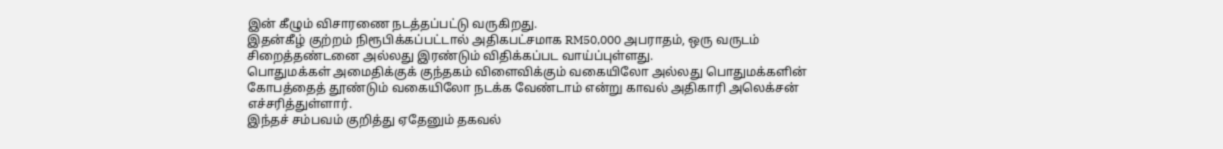இன் கீழும் விசாரணை நடத்தப்பட்டு வருகிறது.
இதன்கீழ் குற்றம் நிரூபிக்கப்பட்டால் அதிகபட்சமாக RM50,000 அபராதம், ஒரு வருடம் சிறைத்தண்டனை அல்லது இரண்டும் விதிக்கப்பட வாய்ப்புள்ளது.
பொதுமக்கள் அமைதிக்குக் குந்தகம் விளைவிக்கும் வகையிலோ அல்லது பொதுமக்களின் கோபத்தைத் தூண்டும் வகையிலோ நடக்க வேண்டாம் என்று காவல் அதிகாரி அலெக்சன் எச்சரித்துள்ளார்.
இந்தச் சம்பவம் குறித்து ஏதேனும் தகவல்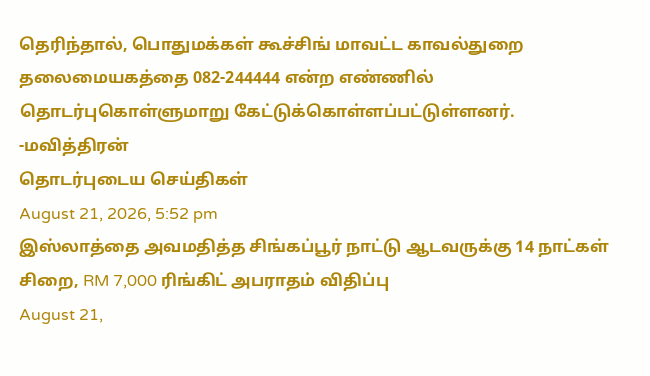தெரிந்தால், பொதுமக்கள் கூச்சிங் மாவட்ட காவல்துறை தலைமையகத்தை 082-244444 என்ற எண்ணில் தொடர்புகொள்ளுமாறு கேட்டுக்கொள்ளப்பட்டுள்ளனர்.
-மவித்திரன்
தொடர்புடைய செய்திகள்
August 21, 2026, 5:52 pm
இஸ்லாத்தை அவமதித்த சிங்கப்பூர் நாட்டு ஆடவருக்கு 14 நாட்கள் சிறை, RM 7,000 ரிங்கிட் அபராதம் விதிப்பு
August 21,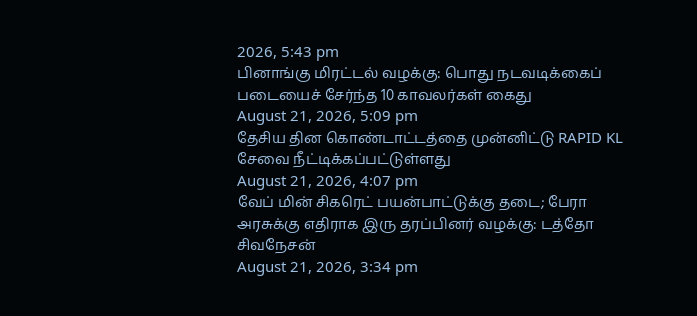2026, 5:43 pm
பினாங்கு மிரட்டல் வழக்கு: பொது நடவடிக்கைப் படையைச் சேர்ந்த 10 காவலர்கள் கைது
August 21, 2026, 5:09 pm
தேசிய தின கொண்டாட்டத்தை முன்னிட்டு RAPID KL சேவை நீட்டிக்கப்பட்டுள்ளது
August 21, 2026, 4:07 pm
வேப் மின் சிகரெட் பயன்பாட்டுக்கு தடை; பேரா அரசுக்கு எதிராக இரு தரப்பினர் வழக்கு: டத்தோ சிவநேசன்
August 21, 2026, 3:34 pm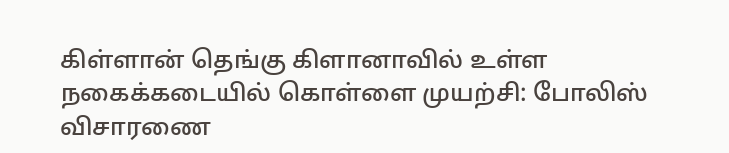கிள்ளான் தெங்கு கிளானாவில் உள்ள நகைக்கடையில் கொள்ளை முயற்சி: போலிஸ் விசாரணை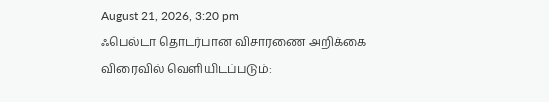August 21, 2026, 3:20 pm
ஃபெல்டா தொடர்பான விசாரணை அறிக்கை விரைவில் வெளியிடப்படும்: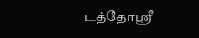டத்தோஶ்ரீ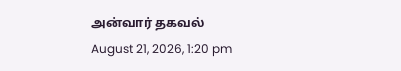அன்வார் தகவல்
August 21, 2026, 1:20 pm